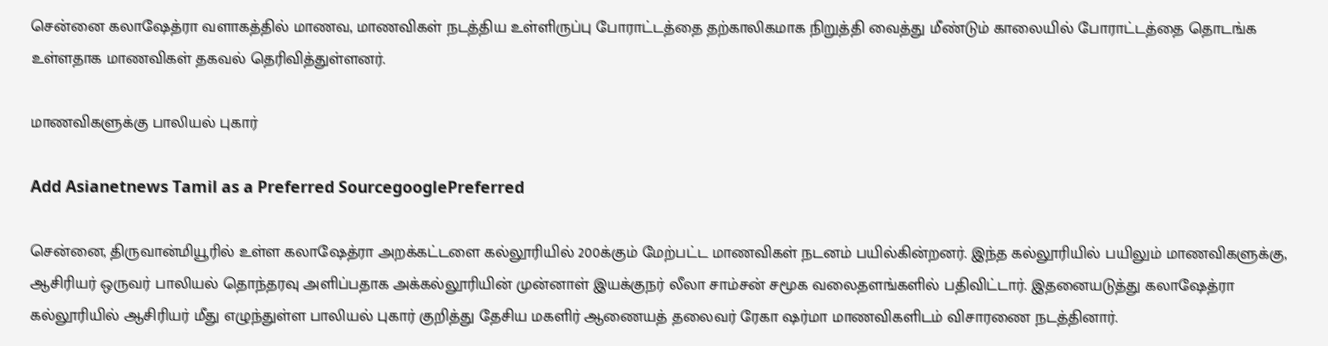சென்னை கலாஷேத்ரா வளாகத்தில் மாணவ, மாணவிகள் நடத்திய உள்ளிருப்பு போராட்டத்தை தற்காலிகமாக நிறுத்தி வைத்து மீண்டும் காலையில் போராட்டத்தை தொடங்க உள்ளதாக மாணவிகள் தகவல் தெரிவித்துள்ளனர்.

மாணவிகளுக்கு பாலியல் புகார்

Add Asianetnews Tamil as a Preferred SourcegooglePreferred

சென்னை, திருவான்மியூரில் உள்ள கலாஷேத்ரா அறக்கட்டளை கல்லூரியில் 200க்கும் மேற்பட்ட மாணவிகள் நடனம் பயில்கின்றனர். இந்த கல்லூரியில் பயிலும் மாணவிகளுக்கு, ஆசிரியர் ஒருவர் பாலியல் தொந்தரவு அளிப்பதாக அக்கல்லூரியின் முன்னாள் இயக்குநர் லீலா சாம்சன் சமூக வலைதளங்களில் பதிவிட்டார். இதனையடுத்து கலாஷேத்ரா கல்லூரியில் ஆசிரியர் மீது எழுந்துள்ள பாலியல் புகார் குறித்து தேசிய மகளிர் ஆணையத் தலைவர் ரேகா ஷர்மா மாணவிகளிடம் விசாரணை நடத்தினார்.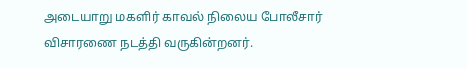அடையாறு மகளிர் காவல் நிலைய போலீசார் விசாரணை நடத்தி வருகின்றனர்.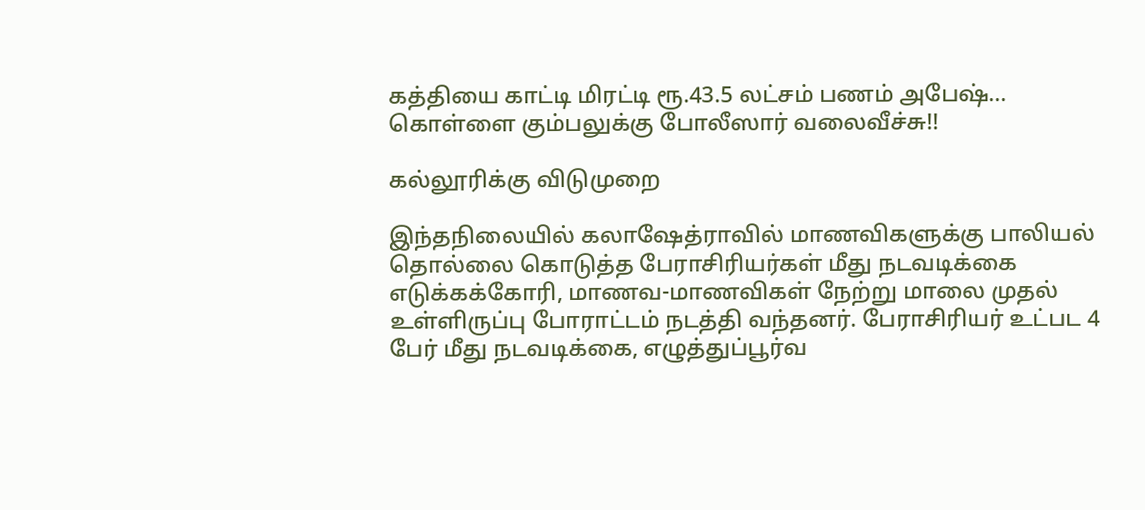கத்தியை காட்டி மிரட்டி ரூ.43.5 லட்சம் பணம் அபேஷ்… கொள்ளை கும்பலுக்கு போலீஸார் வலைவீச்சு!!

கல்லூரிக்கு விடுமுறை

இந்தநிலையில் கலாஷேத்ராவில் மாணவிகளுக்கு பாலியல் தொல்லை கொடுத்த பேராசிரியர்கள் மீது நடவடிக்கை எடுக்கக்கோரி, மாணவ-மாணவிகள் நேற்று மாலை முதல் உள்ளிருப்பு போராட்டம் நடத்தி வந்தனர். பேராசிரியர் உட்பட 4 பேர் மீது நடவடிக்கை, எழுத்துப்பூர்வ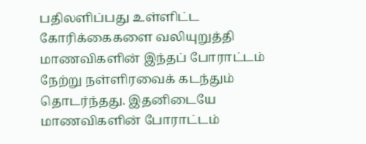பதிலளிப்பது உள்ளிட்ட கோரிக்கைகளை வலியுறுத்தி மாணவிகளின் இந்தப் போராட்டம் நேற்று நள்ளிரவைக் கடந்தும் தொடர்ந்தது. இதனிடையே மாணவிகளின் போராட்டம்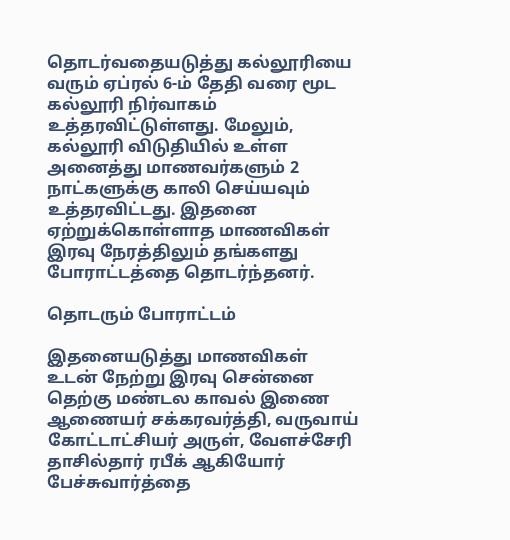தொடர்வதையடுத்து கல்லூரியை வரும் ஏப்ரல் 6-ம் தேதி வரை மூட கல்லூரி நிர்வாகம் உத்தரவிட்டுள்ளது. மேலும், கல்லூரி விடுதியில் உள்ள அனைத்து மாணவர்களும் 2 நாட்களுக்கு காலி செய்யவும் உத்தரவிட்டது. இதனை ஏற்றுக்கொள்ளாத மாணவிகள் இரவு நேரத்திலும் தங்களது போராட்டத்தை தொடர்ந்தனர்.

தொடரும் போராட்டம்

இதனையடுத்து மாணவிகள் உடன் நேற்று இரவு சென்னை தெற்கு மண்டல காவல் இணை ஆணையர் சக்கரவர்த்தி, வருவாய் கோட்டாட்சியர் அருள், வேளச்சேரி தாசில்தார் ரபீக் ஆகியோர் பேச்சுவார்த்தை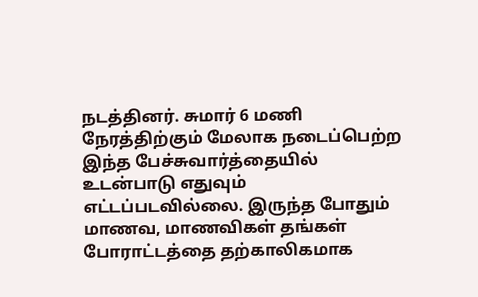நடத்தினர். சுமார் 6 மணி நேரத்திற்கும் மேலாக நடைப்பெற்ற இந்த பேச்சுவார்த்தையில் உடன்பாடு எதுவும் எட்டப்படவில்லை. இருந்த போதும் மாணவ, மாணவிகள் தங்கள் போராட்டத்தை தற்காலிகமாக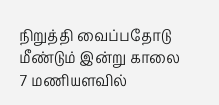நிறுத்தி வைப்பதோடு மீண்டும் இன்று காலை 7 மணியளவில்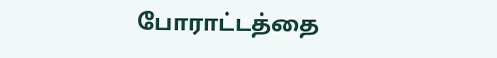போராட்டத்தை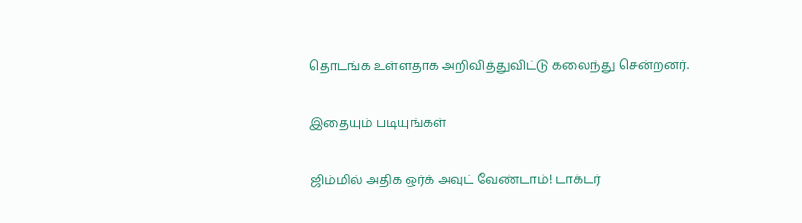தொடங்க உள்ளதாக அறிவித்துவிட்டு கலைந்து சென்றனர்.

இதையும் படியுங்கள்

ஜிம்மில் அதிக ஒர்க் அவுட் வேண்டாம்! டாக்டர்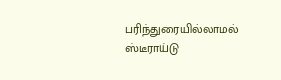பரிந்துரையில்லாமல் ஸ்டீராய்டு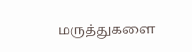மருத்துகளை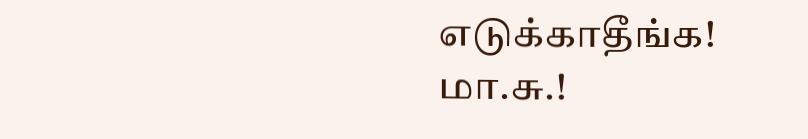எடுக்காதீங்க! மா.சு.!